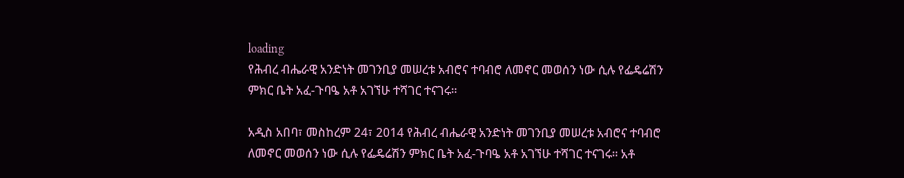loading
የሕብረ ብሔራዊ አንድነት መገንቢያ መሠረቱ አብሮና ተባብሮ ለመኖር መወሰን ነው ሲሉ የፌዴሬሽን ምክር ቤት አፈ-ጉባዔ አቶ አገኘሁ ተሻገር ተናገሩ፡፡

አዲስ አበባ፣ መስከረም 24፣ 2014 የሕብረ ብሔራዊ አንድነት መገንቢያ መሠረቱ አብሮና ተባብሮ ለመኖር መወሰን ነው ሲሉ የፌዴሬሽን ምክር ቤት አፈ-ጉባዔ አቶ አገኘሁ ተሻገር ተናገሩ፡፡ አቶ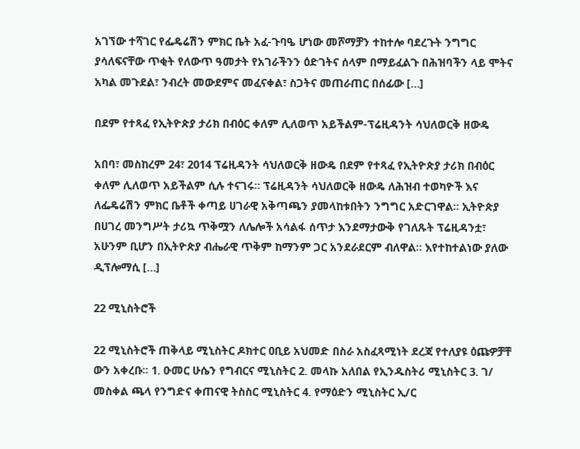አገኘው ተሻገር የፌዴሬሽን ምክር ቤት አፈ-ጉባዔ ሆነው መሾማቻን ተከተሎ ባደረጉት ንግግር ያሳለፍናቸው ጥቂት የለውጥ ዓመታት የአገራችንን ዕድገትና ሰላም በማይፈልጉ በሕዝባችን ላይ ሞትና አካል መጉደል፣ ንብረት መውደምና መፈናቀል፣ ስጋትና መጠራጠር በሰፊው […]

በደም የተጻፈ የኢትዮጵያ ታሪክ በብዕር ቀለም ሊለወጥ አይችልም-ፕሬዚዳንት ሳህለወርቅ ዘውዴ

አበባ፣ መስከረም 24፣ 2014 ፕሬዚዳንት ሳህለወርቅ ዘውዴ በደም የተጻፈ የኢትዮጵያ ታሪክ በብዕር ቀለም ሊለወጥ አይችልም ሲሉ ተናገሩ። ፕሬዚዳንት ሳህለወርቅ ዘውዴ ለሕዝብ ተወካዮች እና ለፌዴሬሽን ምክር ቤቶች ቀጣይ ሀገራዊ አቅጣጫን ያመላከቱበትን ንግግር አድርገዋል። ኢትዮጵያ በሀገረ መንግሥት ታሪኳ ጥቅሟን ለሌሎች አሳልፋ ሰጥታ እንደማታውቅ የገለጹት ፕሬዚዳንቷ፣ አሁንም ቢሆን በኢትዮጵያ ብሔራዊ ጥቅም ከማንም ጋር አንደራደርም ብለዋል። እየተከተልነው ያለው ዲፕሎማሲ […]

22 ሚኒስትሮች

22 ሚኒስትሮች ጠቅላይ ሚኒስትር ዶክተር ዐቢይ አህመድ በስራ አስፈጻሚነት ደረጃ የተለያዩ ዕጩዎቻቸ ውን አቀረቡ፡፡ 1. ዑመር ሁሴን የግብርና ሚኒስትር 2. መላኩ አለበል የኢንዱስትሪ ሚኒስትር 3. ገ/ መስቀል ጫላ የንግድና ቀጠናዊ ትስስር ሚኒስትር 4. የማዕድን ሚኒስትር ኢ/ር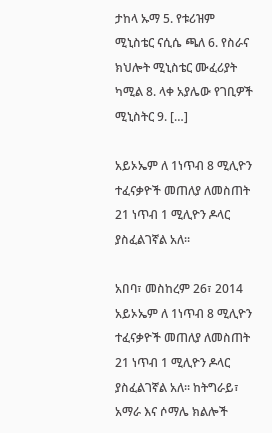ታከላ ኡማ 5. የቱሪዝም ሚኒስቴር ናሲሴ ጫለ 6. የስራና ክህሎት ሚኒስቴር ሙፈሪያት ካሚል 8. ላቀ አያሌው የገቢዎች ሚኒስትር 9. […]

አይኦኤም ለ 1ነጥብ 8 ሚሊዮን ተፈናቃዮች መጠለያ ለመስጠት 21 ነጥብ 1 ሚሊዮን ዶላር ያስፈልገኛል አለ፡፡

አበባ፣ መስከረም 26፣ 2014  አይኦኤም ለ 1ነጥብ 8 ሚሊዮን ተፈናቃዮች መጠለያ ለመስጠት 21 ነጥብ 1 ሚሊዮን ዶላር ያስፈልገኛል አለ፡፡ ከትግራይ፣ አማራ እና ሶማሌ ክልሎች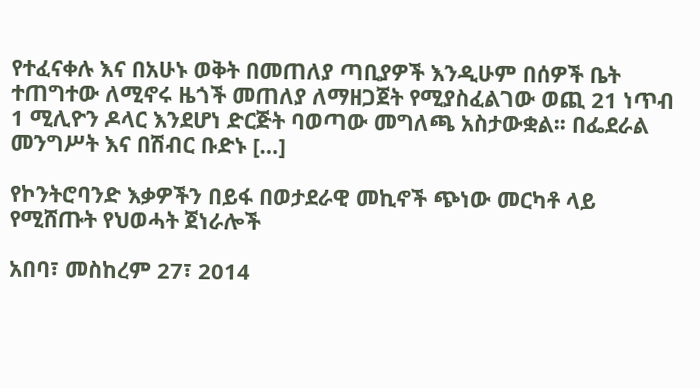የተፈናቀሉ እና በአሁኑ ወቅት በመጠለያ ጣቢያዎች እንዲሁም በሰዎች ቤት ተጠግተው ለሚኖሩ ዜጎች መጠለያ ለማዘጋጀት የሚያስፈልገው ወጪ 21 ነጥብ 1 ሚሊዮን ዶላር እንደሆነ ድርጅት ባወጣው መግለጫ አስታውቋል፡፡ በፌደራል መንግሥት እና በሽብር ቡድኑ […]

የኮንትሮባንድ እቃዎችን በይፋ በወታደራዊ መኪኖች ጭነው መርካቶ ላይ የሚሸጡት የህወሓት ጀነራሎች

አበባ፣ መስከረም 27፣ 2014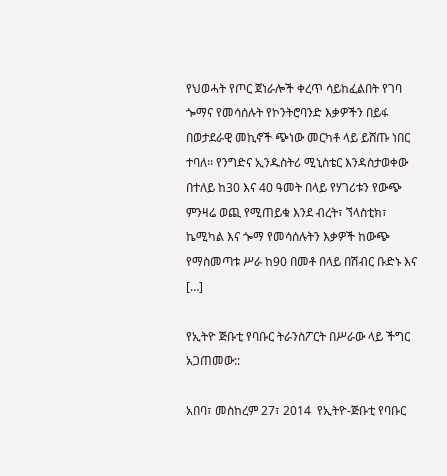የህወሓት የጦር ጀነራሎች ቀረጥ ሳይከፈልበት የገባ ጐማና የመሳሰሉት የኮንትሮባንድ እቃዎችን በይፋ በወታደራዊ መኪኖች ጭነው መርካቶ ላይ ይሸጡ ነበር ተባለ፡፡ የንግድና ኢንዱስትሪ ሚኒስቴር እንዳስታወቀው በተለይ ከ30 እና 40 ዓመት በላይ የሃገሪቱን የውጭ ምንዛሬ ወጪ የሚጠይቁ እንደ ብረት፣ ኘላስቲክ፣ ኬሚካል እና ጐማ የመሳሰሉትን እቃዎች ከውጭ የማስመጣቱ ሥራ ከ90 በመቶ በላይ በሽብር ቡድኑ እና […]

የኢትዮ ጅቡቲ የባቡር ትራንስፖርት በሥራው ላይ ችግር አጋጠመው::

አበባ፣ መስከረም 27፣ 2014  የኢትዮ-ጅቡቲ የባቡር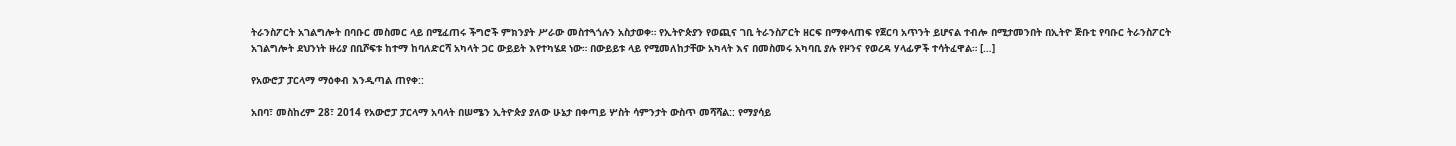ትራንስፖርት አገልግሎት በባቡር መስመር ላይ በሚፈጠሩ ችግሮች ምክንያት ሥራው መስተጓጎሉን አስታወቀ። የኢትዮጵያን የወጪና ገቢ ትራንስፖርት ዘርፍ በማቀላጠፍ የጀርባ አጥንት ይሆናል ተብሎ በሚታመንበት በኢትዮ ጅቡቲ የባቡር ትራንስፖርት አገልግሎት ደህንነት ዙሪያ በቢሾፍቱ ከተማ ከባለድርሻ አካላት ጋር ውይይት እየተካሄደ ነው። በውይይቱ ላይ የሚመለከታቸው አካላት እና በመስመሩ አካባቢ ያሉ የዞንና የወረዳ ሃላፊዎች ተሳትፈዋል። […]

የአውሮፓ ፓርላማ ማዕቀብ እንዲጣል ጠየቀ::

አበባ፣ መስከረም 28፣ 2014 የአውሮፓ ፓርላማ አባላት በሠሜን ኢትዮጵያ ያለው ሁኔታ በቀጣይ ሦስት ሳምንታት ውስጥ መሻሻል:: የማያሳይ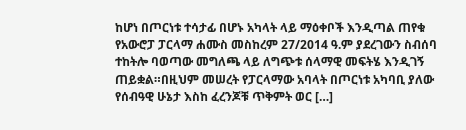ከሆነ በጦርነቱ ተሳታፊ በሆኑ አካላት ላይ ማዕቀቦች እንዲጣል ጠየቁ የአውሮፓ ፓርላማ ሐሙስ መስከረም 27/2014 ዓ.ም ያደረገውን ስብሰባ ተከትሎ ባወጣው መግለጫ ላይ ለግጭቱ ሰላማዊ መፍትሄ እንዲገኝ ጠይቋል።በዚህም መሠረት የፓርላማው አባላት በጦርነቱ አካባቢ ያለው የሰብዓዊ ሁኔታ እስከ ፈረንጆቹ ጥቅምት ወር […]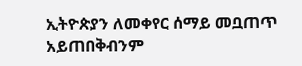ኢትዮጵያን ለመቀየር ሰማይ መቧጠጥ አይጠበቅብንም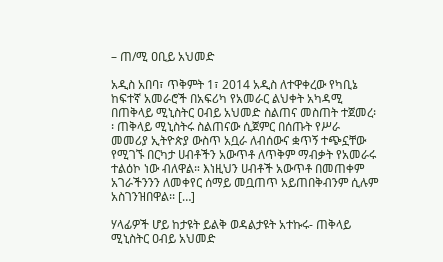– ጠ/ሚ ዐቢይ አህመድ

አዲስ አበባ፣ ጥቅምት 1፣ 2014 አዲስ ለተዋቀረው የካቢኔ ከፍተኛ አመራሮች በአፍሪካ የአመራር ልህቀት አካዳሚ በጠቅላይ ሚኒስትር ዐብይ አህመድ ስልጠና መስጠት ተጀመረ፡፡ ጠቅላይ ሚኒስትሩ ስልጠናው ሲጀምር በሰጡት የሥራ መመሪያ ኢትዮጵያ ውስጥ አቧራ ለብሰውና ቋጥኝ ተጭኗቸው የሚገኙ በርካታ ሀብቶችን አውጥቶ ለጥቅም ማብቃት የአመራሩ ተልዕኮ ነው ብለዋል። እነዚህን ሀብቶች አውጥቶ በመጠቀም አገራችንንን ለመቀየር ሰማይ መቧጠጥ አይጠበቅብንም ሲሉም አስገንዝበዋል፡፡ […]

ሃላፊዎች ሆይ ከታዩት ይልቅ ወዳልታዩት አተኩሩ- ጠቅላይ ሚኒስትር ዐብይ አህመድ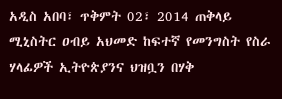አዲስ አበባ፣ ጥቅምት 02፣ 2014 ጠቅላይ ሚኒስትር ዐብይ አህመድ ከፍተኛ የመንግስት የስራ ሃላፊዎች ኢትዮጵያንና ህዝቧን በሃቅ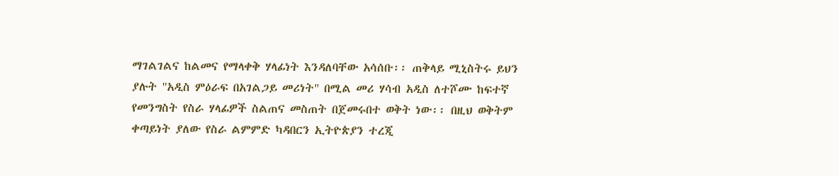ማገልገልና ከልመና የማላቀቅ ሃላፊነት እንዳለባቸው አሳሰቡ፡፡ ጠቅላይ ሚኒስትሩ ይህን ያሉት "አዲስ ምዕራፍ በአገልጋይ መሪነት" በሚል መሪ ሃሳብ አዲስ ለተሾሙ ከፍተኛ የመንግስት የስራ ሃላፊዎች ስልጠና መስጠት በጀመሩበተ ወቅት ነው፡፡ በዚህ ወቅትም ቀጣይነት ያለው የስራ ልምምድ ካዳበርን ኢትዮጵያን ተረጂ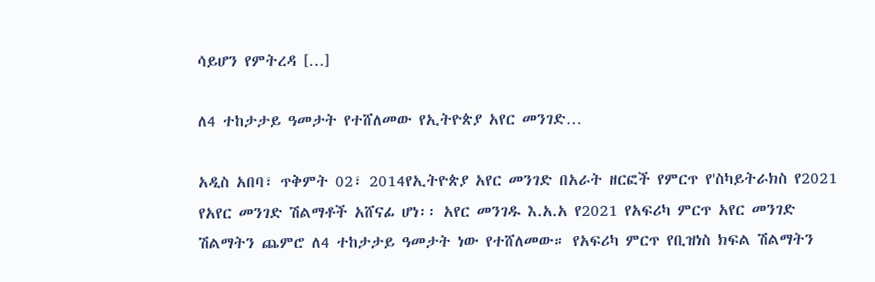ሳይሆን የምትረዳ […]

ለ4 ተከታታይ ዓመታት የተሸለመው የኢትዮጵያ አየር መንገድ…

አዲስ አበባ፣ ጥቅምት 02፣ 2014የኢትዮጵያ አየር መንገድ በአራት ዘርፎች የምርጥ የ'ስካይትራክስ የ2021 የአየር መንገድ ሽልማቶች አሸናፊ ሆነ፡፡ አየር መንገዱ እ.አ.አ የ2021 የአፍሪካ ምርጥ አየር መንገድ ሽልማትን ጨምሮ ለ4 ተከታታይ ዓመታት ነው የተሸለመው። የአፍሪካ ምርጥ የቢዝነስ ክፍል ሽልማትን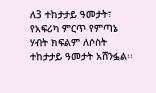ለ3 ተከታታይ ዓመታት፣ የአፍሪካ ምርጥ የምጣኔ ሃብት ክፍልም ለሶስት ተከታታይ ዓመታት አሸንፏል፡፡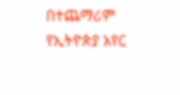በተጨማሪም የኢትዮጵያ አየር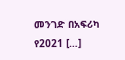መንገድ በአፍሪካ የ2021 […]